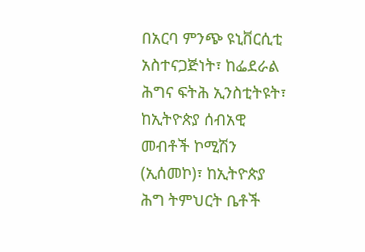በአርባ ምንጭ ዩኒቨርሲቲ አስተናጋጅነት፣ ከፌደራል ሕግና ፍትሕ ኢንስቲትዩት፣ ከኢትዮጵያ ሰብአዊ መብቶች ኮሚሽን (ኢሰመኮ)፣ ከኢትዮጵያ ሕግ ትምህርት ቤቶች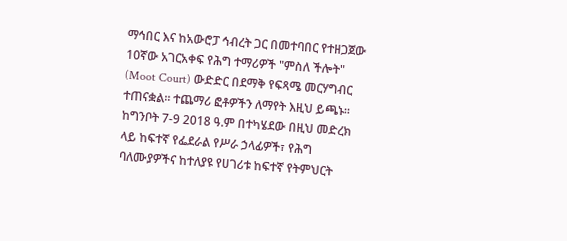ማኅበር እና ከአውሮፓ ኅብረት ጋር በመተባበር የተዘጋጀው 10ኛው አገርአቀፍ የሕግ ተማሪዎች "ምስለ ችሎት" (Moot Court) ውድድር በደማቅ የፍጻሜ መርሃግብር ተጠናቋል። ተጨማሪ ፎቶዎችን ለማየት እዚህ ይጫኑ፡፡
ከግንቦት 7-9 2018 ዓ.ም በተካሄደው በዚህ መድረክ ላይ ከፍተኛ የፌደራል የሥራ ኃላፊዎች፣ የሕግ ባለሙያዎችና ከተለያዩ የሀገሪቱ ከፍተኛ የትምህርት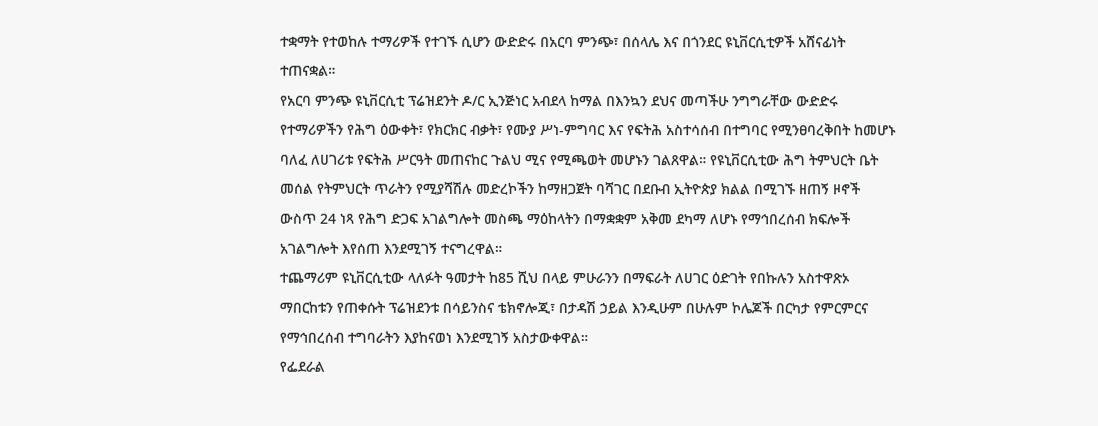ተቋማት የተወከሉ ተማሪዎች የተገኙ ሲሆን ውድድሩ በአርባ ምንጭ፣ በሰላሌ እና በጎንደር ዩኒቨርሲቲዎች አሸናፊነት ተጠናቋል።
የአርባ ምንጭ ዩኒቨርሲቲ ፕሬዝደንት ዶ/ር ኢንጅነር አብደላ ከማል በእንኳን ደህና መጣችሁ ንግግራቸው ውድድሩ የተማሪዎችን የሕግ ዕውቀት፣ የክርክር ብቃት፣ የሙያ ሥነ-ምግባር እና የፍትሕ አስተሳሰብ በተግባር የሚንፀባረቅበት ከመሆኑ ባለፈ ለሀገሪቱ የፍትሕ ሥርዓት መጠናከር ጉልህ ሚና የሚጫወት መሆኑን ገልጸዋል። የዩኒቨርሲቲው ሕግ ትምህርት ቤት መሰል የትምህርት ጥራትን የሚያሻሽሉ መድረኮችን ከማዘጋጀት ባሻገር በደቡብ ኢትዮጵያ ክልል በሚገኙ ዘጠኝ ዞኖች ውስጥ 24 ነጻ የሕግ ድጋፍ አገልግሎት መስጫ ማዕከላትን በማቋቋም አቅመ ደካማ ለሆኑ የማኅበረሰብ ክፍሎች አገልግሎት እየሰጠ እንደሚገኝ ተናግረዋል።
ተጨማሪም ዩኒቨርሲቲው ላለፉት ዓመታት ከ85 ሺህ በላይ ምሁራንን በማፍራት ለሀገር ዕድገት የበኩሉን አስተዋጽኦ ማበርከቱን የጠቀሱት ፕሬዝደንቱ በሳይንስና ቴክኖሎጂ፣ በታዳሽ ኃይል እንዲሁም በሁሉም ኮሌጆች በርካታ የምርምርና የማኅበረሰብ ተግባራትን እያከናወነ እንደሚገኝ አስታውቀዋል።
የፌደራል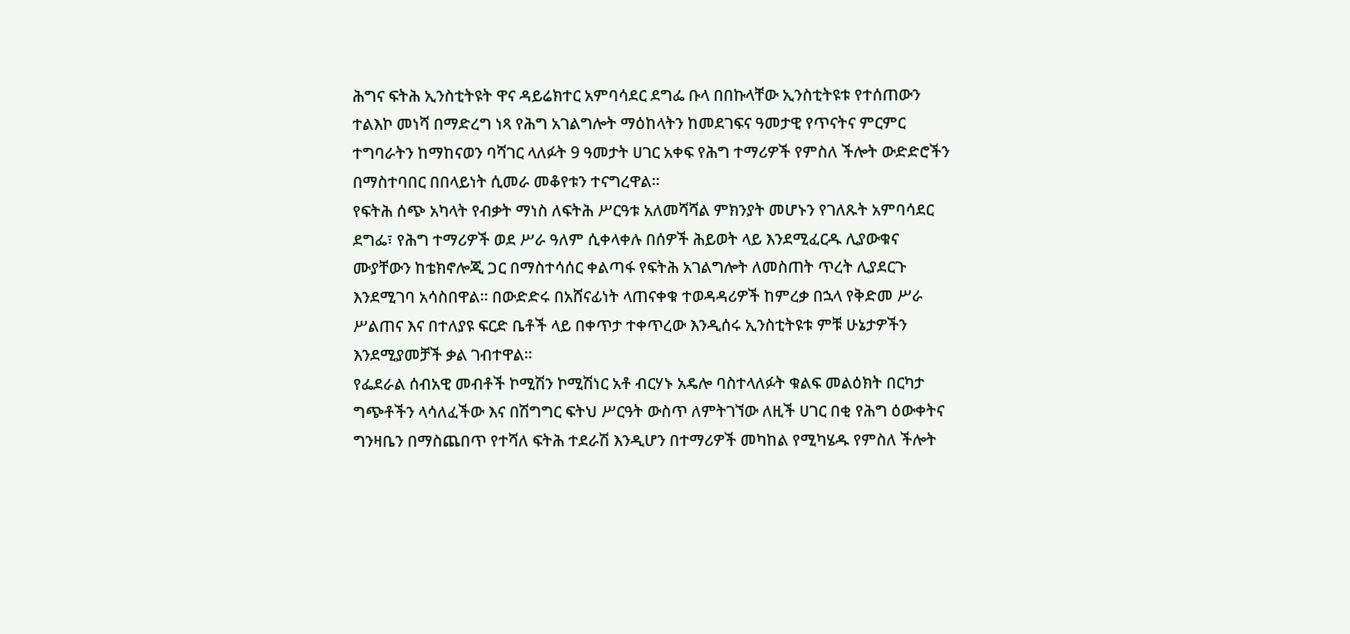ሕግና ፍትሕ ኢንስቲትዩት ዋና ዳይሬክተር አምባሳደር ደግፌ ቡላ በበኩላቸው ኢንስቲትዩቱ የተሰጠውን ተልእኮ መነሻ በማድረግ ነጻ የሕግ አገልግሎት ማዕከላትን ከመደገፍና ዓመታዊ የጥናትና ምርምር ተግባራትን ከማከናወን ባሻገር ላለፉት 9 ዓመታት ሀገር አቀፍ የሕግ ተማሪዎች የምስለ ችሎት ውድድሮችን በማስተባበር በበላይነት ሲመራ መቆየቱን ተናግረዋል።
የፍትሕ ሰጭ አካላት የብቃት ማነስ ለፍትሕ ሥርዓቱ አለመሻሻል ምክንያት መሆኑን የገለጹት አምባሳደር ደግፌ፣ የሕግ ተማሪዎች ወደ ሥራ ዓለም ሲቀላቀሉ በሰዎች ሕይወት ላይ እንደሚፈርዱ ሊያውቁና ሙያቸውን ከቴክኖሎጂ ጋር በማስተሳሰር ቀልጣፋ የፍትሕ አገልግሎት ለመስጠት ጥረት ሊያደርጉ እንደሚገባ አሳስበዋል። በውድድሩ በአሸናፊነት ላጠናቀቁ ተወዳዳሪዎች ከምረቃ በኋላ የቅድመ ሥራ ሥልጠና እና በተለያዩ ፍርድ ቤቶች ላይ በቀጥታ ተቀጥረው እንዲሰሩ ኢንስቲትዩቱ ምቹ ሁኔታዎችን እንደሚያመቻች ቃል ገብተዋል።
የፌደራል ሰብአዊ መብቶች ኮሚሽን ኮሚሽነር አቶ ብርሃኑ አዴሎ ባስተላለፉት ቁልፍ መልዕክት በርካታ ግጭቶችን ላሳለፈችው እና በሽግግር ፍትህ ሥርዓት ውስጥ ለምትገኘው ለዚች ሀገር በቂ የሕግ ዕውቀትና ግንዛቤን በማስጨበጥ የተሻለ ፍትሕ ተደራሽ እንዲሆን በተማሪዎች መካከል የሚካሄዱ የምስለ ችሎት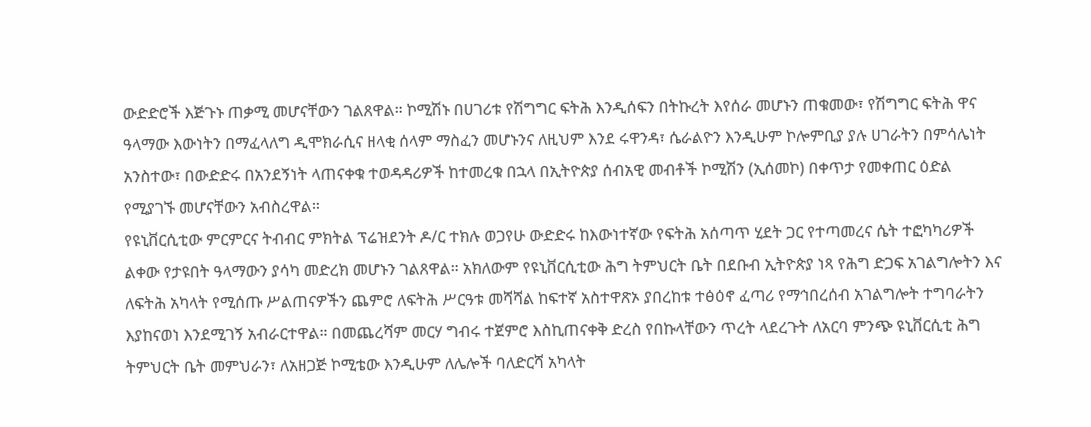ውድድሮች እጅጉኑ ጠቃሚ መሆናቸውን ገልጸዋል። ኮሚሽኑ በሀገሪቱ የሽግግር ፍትሕ እንዲሰፍን በትኩረት እየሰራ መሆኑን ጠቁመው፣ የሽግግር ፍትሕ ዋና ዓላማው እውነትን በማፈላለግ ዲሞክራሲና ዘላቂ ሰላም ማስፈን መሆኑንና ለዚህም እንደ ሩዋንዳ፣ ሴራልዮን እንዲሁም ኮሎምቢያ ያሉ ሀገራትን በምሳሌነት አንስተው፣ በውድድሩ በአንደኝነት ላጠናቀቁ ተወዳዳሪዎች ከተመረቁ በኋላ በኢትዮጵያ ሰብአዊ መብቶች ኮሚሽን (ኢሰመኮ) በቀጥታ የመቀጠር ዕድል የሚያገኙ መሆናቸውን አብስረዋል።
የዩኒቨርሲቲው ምርምርና ትብብር ምክትል ፕሬዝደንት ዶ/ር ተክሉ ወጋየሁ ውድድሩ ከእውነተኛው የፍትሕ አሰጣጥ ሂደት ጋር የተጣመረና ሴት ተፎካካሪዎች ልቀው የታዩበት ዓላማውን ያሳካ መድረክ መሆኑን ገልጸዋል። አክለውም የዩኒቨርሲቲው ሕግ ትምህርት ቤት በደቡብ ኢትዮጵያ ነጻ የሕግ ድጋፍ አገልግሎትን እና ለፍትሕ አካላት የሚሰጡ ሥልጠናዎችን ጨምሮ ለፍትሕ ሥርዓቱ መሻሻል ከፍተኛ አስተዋጽኦ ያበረከቱ ተፅዕኖ ፈጣሪ የማኅበረሰብ አገልግሎት ተግባራትን እያከናወነ እንደሚገኝ አብራርተዋል። በመጨረሻም መርሃ ግብሩ ተጀምሮ እስኪጠናቀቅ ድረስ የበኩላቸውን ጥረት ላደረጉት ለአርባ ምንጭ ዩኒቨርሲቲ ሕግ ትምህርት ቤት መምህራን፣ ለአዘጋጅ ኮሚቴው እንዲሁም ለሌሎች ባለድርሻ አካላት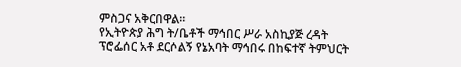ምስጋና አቅርበዋል።
የኢትዮጵያ ሕግ ት/ቤቶች ማኅበር ሥራ አስኪያጅ ረዳት ፕሮፌሰር አቶ ደርሶልኝ የኔአባት ማኅበሩ በከፍተኛ ትምህርት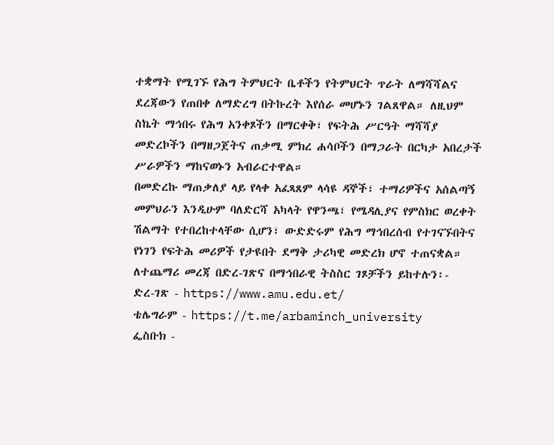ተቋማት የሚገኙ የሕግ ትምህርት ቤቶችን የትምህርት ጥራት ለማሻሻልና ደረጃውን የጠበቀ ለማድረግ በትኩረት እየሰራ መሆኑን ገልጸዋል። ለዚህም ስኬት ማኅበሩ የሕግ አንቀጾችን በማርቀቅ፣ የፍትሕ ሥርዓት ማሻሻያ መድረኮችን በማዘጋጀትና ጠቃሚ ምክረ ሐሳቦችን በማጋራት በርካታ አበረታች ሥራዎችን ማከናወኑን አብራርተዋል።
በመድረኩ ማጠቃለያ ላይ የላቀ አፈጻጸም ላሳዩ ዳኞች፣ ተማሪዎችና አሰልጣኝ መምህራን እንዲሁም ባለድርሻ አካላት የዋንጫ፣ የሜዳሊያና የምስክር ወረቀት ሽልማት የተበረከተላቸው ሲሆን፣ ውድድሩም የሕግ ማኅበረሰብ የተገናኙበትና የነገን የፍትሕ መሪዎች የታዩበት ደማቅ ታሪካዊ መድረክ ሆኖ ተጠናቋል።
ለተጨማሪ መረጃ በድረ-ገጽና በማኅበራዊ ትስስር ገጾቻችን ይከተሉን፡-
ድረ-ገጽ - https://www.amu.edu.et/
ቴሌግራም - https://t.me/arbaminch_university
ፌስቡክ -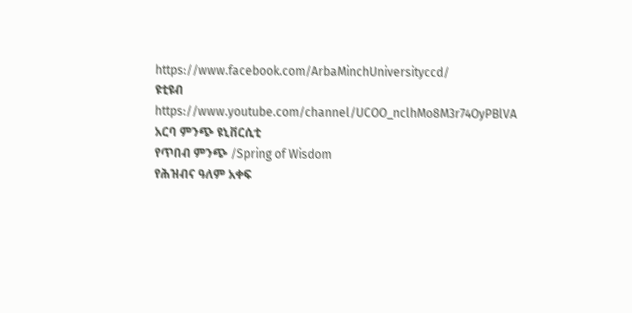https://www.facebook.com/ArbaMinchUniversityccd/
ዩቲዩብ https://www.youtube.com/channel/UCOO_nclhMo8M3r74OyPBlVA
አርባ ምንጭ ዩኒቨርሲቲ
የጥበብ ምንጭ /Spring of Wisdom
የሕዝብና ዓለም አቀፍ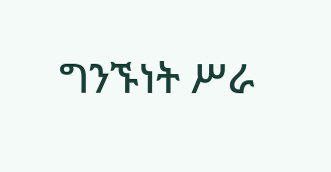ግንኙነት ሥራ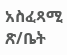አስፈጻሚ ጽ/ቤት